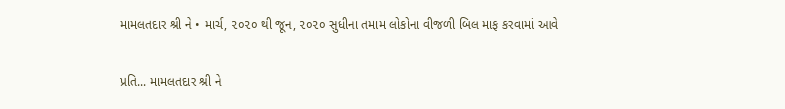મામલતદાર શ્રી ને • માર્ચ, ૨૦૨૦ થી જૂન, ૨૦૨૦ સુધીના તમામ લોકોના વીજળી બિલ માફ કરવામાં આવે

પ્રતિ... મામલતદાર શ્રી ને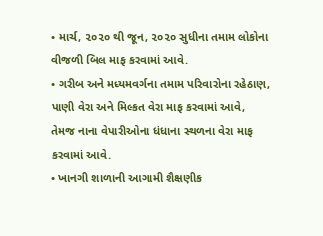• માર્ચ, ૨૦૨૦ થી જૂન, ૨૦૨૦ સુધીના તમામ લોકોના વીજળી બિલ માફ કરવામાં આવે.
• ગરીબ અને મધ્યમવર્ગના તમામ પરિવારોના રહેઠાણ, પાણી વેરા અને મિલ્કત વેરા માફ કરવામાં આવે, તેમજ નાના વેપારીઓના ધંધાના સ્થળના વેરા માફ કરવામાં આવે.
• ખાનગી શાળાની આગામી શૈક્ષણીક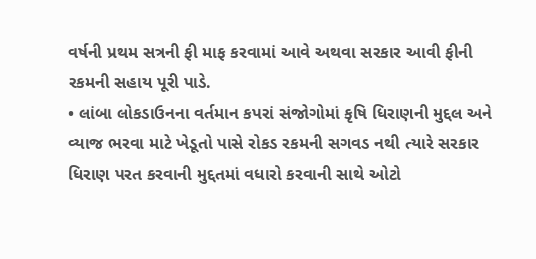વર્ષની પ્રથમ સત્રની ફી માફ કરવામાં આવે અથવા સરકાર આવી ફીની રકમની સહાય પૂરી પાડે.
• લાંબા લોકડાઉનના વર્તમાન કપરાં સંજોગોમાં કૃષિ ધિરાણની મુદ્દલ અને વ્યાજ ભરવા માટે ખેડૂતો પાસે રોકડ રકમની સગવડ નથી ત્યારે સરકાર ધિરાણ પરત કરવાની મુદ્દતમાં વધારો કરવાની સાથે ઓટો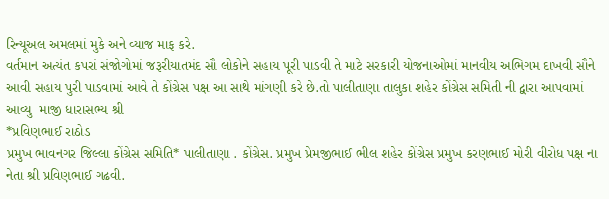રિન્યૂઅલ અમલમાં મુકે અને વ્યાજ માફ કરે.
વર્તમાન અત્યંત કપરાં સંજોગોમાં જરૂરીયાતમંદ સૌ લોકોને સહાય પૂરી પાડવી તે માટે સરકારી યોજનાઓમાં માનવીય અભિગમ દાખવી સૌને આવી સહાય પુરી પાડવામાં આવે તે કોંગ્રેસ પક્ષ આ સાથે માંગણી કરે છે.તો પાલીતાણા તાલુકા શહેર કોંગ્રેસ સમિતી ની દ્વારા આપવામાં આવ્યુ  માજી ધારાસભ્ય શ્રી
*પ્રવિણભાઈ રાઠોડ
પ્રમુખ ભાવનગર જિલ્લા કોંગ્રેસ સમિતિ* પાલીતાણા . કોંગ્રેસ. પ્રમુખ પ્રેમજીભાઈ ભીલ શહેર કોંગ્રેસ પ્રમુખ કરણભાઈ મોરી વીરોધ પક્ષ ના નેતા શ્રી પ્રવિણભાઈ ગઢવી.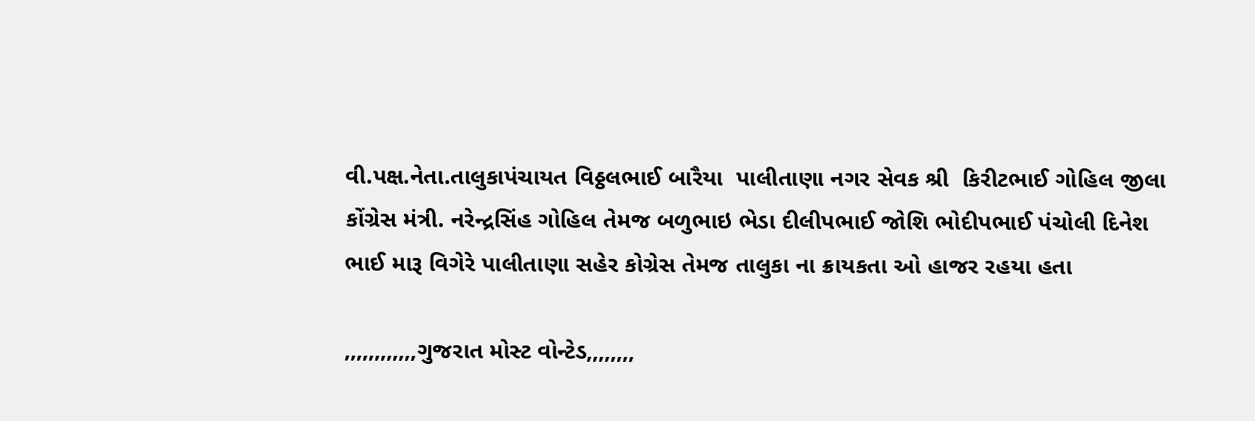વી.પક્ષ.નેતા.તાલુકાપંચાયત વિઠ્ઠલભાઈ બારૈયા  પાલીતાણા નગર સેવક શ્રી  કિરીટભાઈ ગોહિલ જીલા કોંગ્રેસ મંત્રી. નરેન્દ્રસિંહ ગોહિલ તેમજ બળુભાઇ ભેડા દીલીપભાઈ જોશિ ભોદીપભાઈ પંચોલી દિનેશ ભાઈ મારૂ વિગેરે પાલીતાણા સહેર કોગ્રેસ તેમજ તાલુકા ના ક્રાયકતા ઓ હાજર રહયા હતા

,,,,,,,,,,,,ગુજરાત મોસ્ટ વોન્ટેડ,,,,,,,,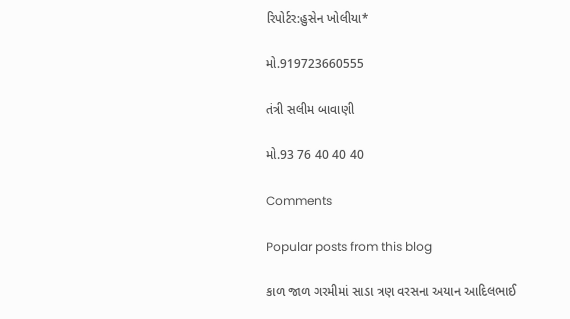રિપોર્ટર:હુસેન ખોલીયા*

મો.919723660555

તંત્રી સલીમ બાવાણી

મો.93 76 40 40 40

Comments

Popular posts from this blog

કાળ જાળ ગરમીમાં સાડા ત્રણ વરસના અયાન આદિલભાઈ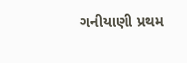ગનીયાણી પ્રથમ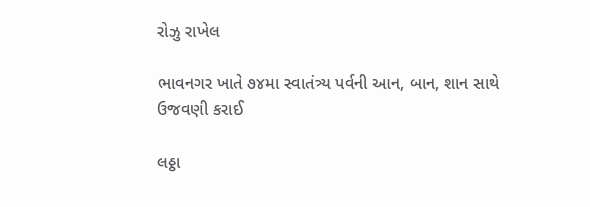રોઝુ રાખેલ

ભાવનગર ખાતે ૭૪મા સ્વાતંત્ર્ય પર્વની આન, બાન, શાન સાથે ઉજવણી કરાઈ

લઠ્ઠા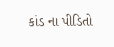કાંડ ના પીડિતો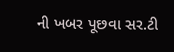ની ખબર પૂછવા સર.ટી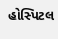હોસ્પિટલ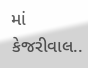માં કેજરીવાલ..